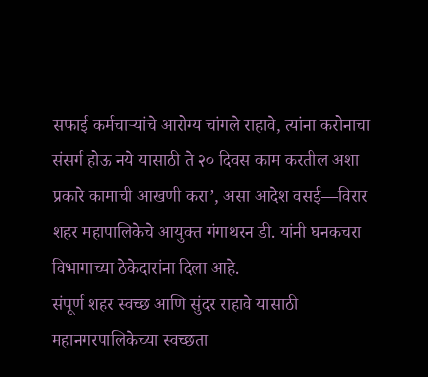सफाई कर्मचाऱ्यांचे आरोग्य चांगले राहावे, त्यांना करोनाचा संसर्ग होऊ नये यासाठी ते २० दिवस काम करतील अशा प्रकारे कामाची आखणी करा’, असा आदेश वसई—विरार शहर महापालिकेचे आयुक्त गंगाथरन डी. यांनी घनकचरा विभागाच्या ठेकेदारांना दिला आहे.
संपूर्ण शहर स्वच्छ आणि सुंदर राहावे यासाठी महानगरपालिकेच्या स्वच्छता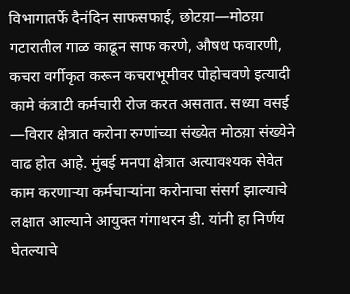विभागातर्फे दैनंदिन साफसफाई, छोटय़ा—मोठय़ा गटारातील गाळ काढून साफ करणे, औषध फवारणी, कचरा वर्गीकृत करून कचराभूमीवर पोहोचवणे इत्यादी कामे कंत्राटी कर्मचारी रोज करत असतात. सध्या वसई —विरार क्षेत्रात करोना रुग्णांच्या संख्येत मोठय़ा संख्येने वाढ होत आहे. मुंबई मनपा क्षेत्रात अत्यावश्यक सेवेत काम करणाऱ्या कर्मचाऱ्यांना करोनाचा संसर्ग झाल्याचे लक्षात आल्याने आयुक्त गंगाथरन डी. यांनी हा निर्णय घेतल्याचे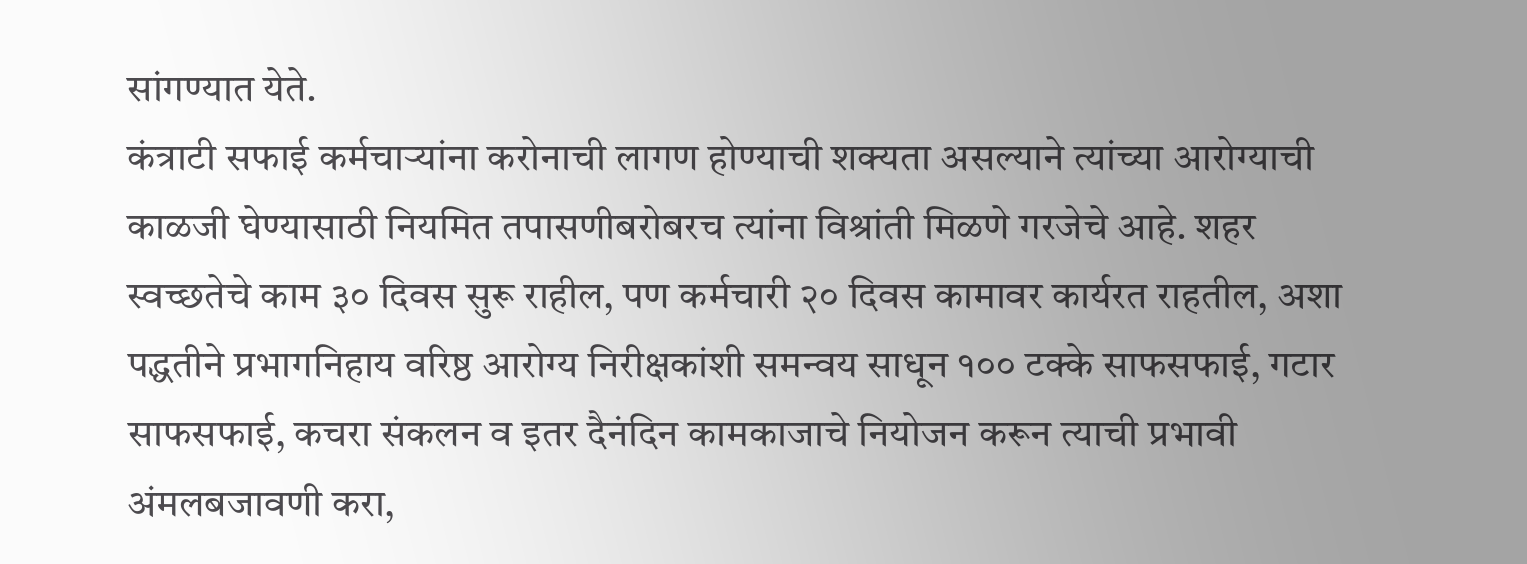सांगण्यात येते.
कंत्राटी सफाई कर्मचाऱ्यांना करोनाची लागण होण्याची शक्यता असल्याने त्यांच्या आरोग्याची काळजी घेण्यासाठी नियमित तपासणीबरोबरच त्यांना विश्रांती मिळणे गरजेचे आहे. शहर स्वच्छतेचे काम ३० दिवस सुरू राहील, पण कर्मचारी २० दिवस कामावर कार्यरत राहतील, अशा पद्धतीने प्रभागनिहाय वरिष्ठ आरोग्य निरीक्षकांशी समन्वय साधून १०० टक्के साफसफाई, गटार साफसफाई, कचरा संकलन व इतर दैनंदिन कामकाजाचे नियोजन करून त्याची प्रभावी अंमलबजावणी करा,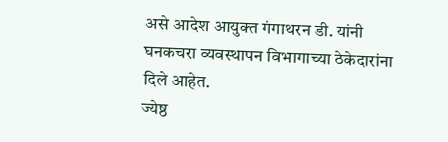असे आदेश आयुक्त गंगाथरन डी. यांनी घनकचरा व्यवस्थापन विभागाच्या ठेकेदारांना दिले आहेत.
ज्येष्ठ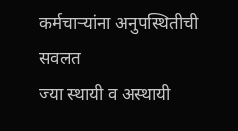कर्मचाऱ्यांना अनुपस्थितीची सवलत
ज्या स्थायी व अस्थायी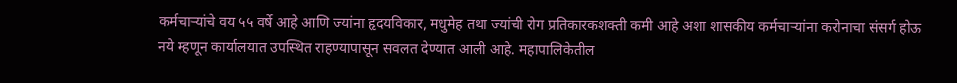कर्मचाऱ्यांचे वय ५५ वर्षे आहे आणि ज्यांना हृदयविकार, मधुमेह तथा ज्यांची रोग प्रतिकारकशक्ती कमी आहे अशा शासकीय कर्मचाऱ्यांना करोनाचा संसर्ग होऊ नये म्हणून कार्यालयात उपस्थित राहण्यापासून सवलत देण्यात आली आहे. महापालिकेतील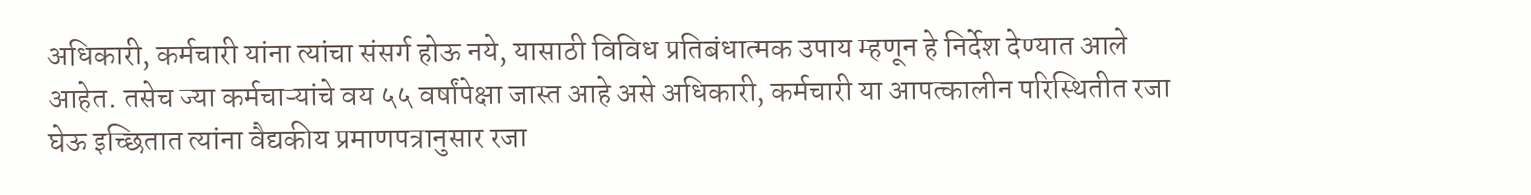अधिकारी, कर्मचारी यांना त्यांचा संसर्ग होऊ नये, यासाठी विविध प्रतिबंधात्मक उपाय म्हणून हे निर्देश देण्यात आले आहेत. तसेच ज्या कर्मचाऱ्यांचे वय ५५ वर्षांपेक्षा जास्त आहे असे अधिकारी, कर्मचारी या आपत्कालीन परिस्थितीत रजा घेऊ इच्छितात त्यांना वैद्यकीय प्रमाणपत्रानुसार रजा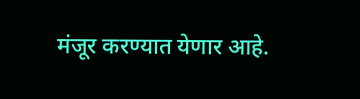मंजूर करण्यात येणार आहे.